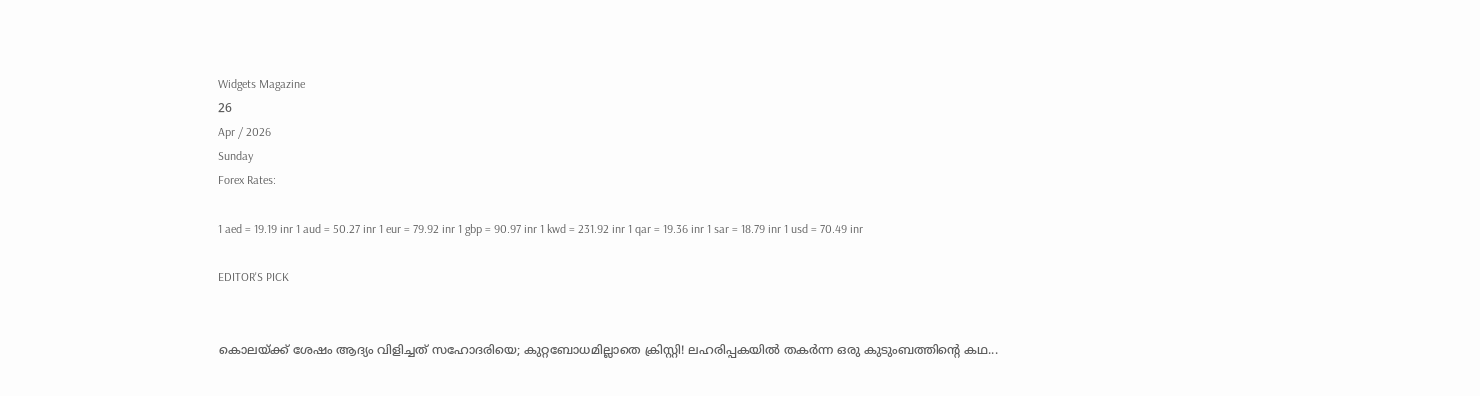Widgets Magazine
26
Apr / 2026
Sunday
Forex Rates:

1 aed = 19.19 inr 1 aud = 50.27 inr 1 eur = 79.92 inr 1 gbp = 90.97 inr 1 kwd = 231.92 inr 1 qar = 19.36 inr 1 sar = 18.79 inr 1 usd = 70.49 inr

EDITOR'S PICK


കൊലയ്ക്ക് ശേഷം ആദ്യം വിളിച്ചത് സഹോദരിയെ; കുറ്റബോധമില്ലാതെ ക്രിസ്റ്റി! ലഹരിപ്പകയിൽ തകർന്ന ഒരു കുടുംബത്തിന്റെ കഥ...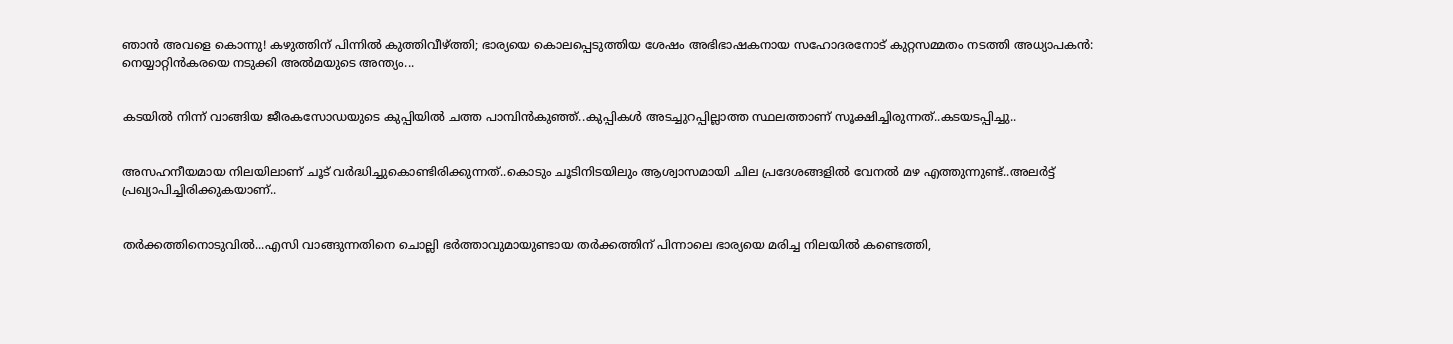ഞാൻ അവളെ കൊന്നു! കഴുത്തിന് പിന്നിൽ കുത്തിവീഴ്ത്തി; ഭാര്യയെ കൊലപ്പെടുത്തിയ ശേഷം അഭിഭാഷകനായ സഹോദരനോട് കുറ്റസമ്മതം നടത്തി അധ്യാപകൻ: നെയ്യാറ്റിൻകരയെ നടുക്കി അൽമയുടെ അന്ത്യം...


കടയിൽ നിന്ന് വാങ്ങിയ ജീരകസോഡയുടെ കുപ്പിയിൽ ചത്ത പാമ്പിൻകുഞ്ഞ്..കുപ്പികൾ അടച്ചുറപ്പില്ലാത്ത സ്ഥലത്താണ് സൂക്ഷിച്ചിരുന്നത്..കടയടപ്പിച്ചു..


അസഹനീയമായ നിലയിലാണ് ചൂട് വർദ്ധിച്ചുകൊണ്ടിരിക്കുന്നത്..കൊടും ചൂടിനിടയിലും ആശ്വാസമായി ചില പ്രദേശങ്ങളിൽ വേനൽ മഴ എത്തുന്നുണ്ട്..അലർട്ട് പ്രഖ്യാപിച്ചിരിക്കുകയാണ്..


തർക്കത്തിനൊടുവിൽ...എസി വാങ്ങുന്നതിനെ ചൊല്ലി ഭര്‍ത്താവുമായുണ്ടായ തര്‍ക്കത്തിന് പിന്നാലെ ഭാര്യയെ മരിച്ച നിലയില്‍ കണ്ടെത്തി,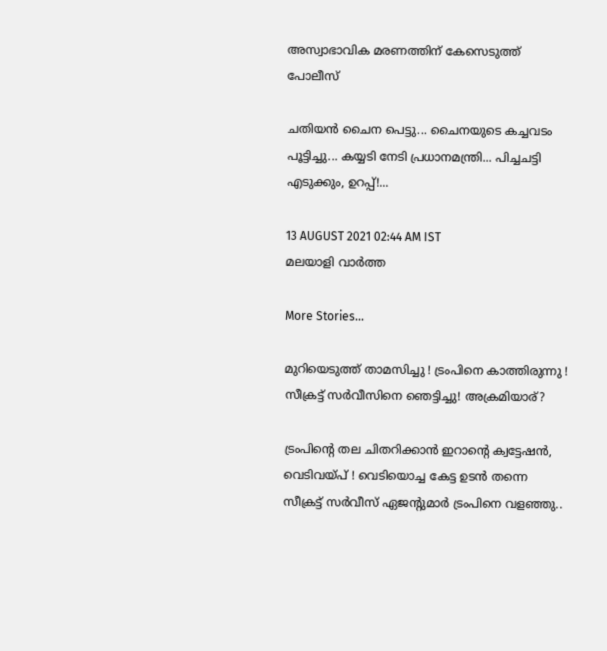അസ്വാഭാവിക മരണത്തിന് കേസെടുത്ത് പോലീസ്

ചതിയൻ ചൈന പെട്ടു... ചൈനയുടെ കച്ചവടം പൂട്ടിച്ചു... കയ്യടി നേടി പ്രധാനമന്ത്രി... പിച്ചചട്ടി എടുക്കും, ഉറപ്പ്!...

13 AUGUST 2021 02:44 AM IST
മലയാളി വാര്‍ത്ത

More Stories...

മുറിയെടുത്ത് താമസിച്ചു ! ട്രംപിനെ കാത്തിരുന്നു ! സീക്രട്ട് സർവീസിനെ ഞെട്ടിച്ചു! അക്രമിയാര്?

ട്രംപിന്റെ തല ചിതറിക്കാൻ ഇറാന്റെ ക്വട്ടേഷന്‍, വെടിവയ്പ് ! വെടിയൊച്ച കേട്ട ഉടന്‍ തന്നെ സീക്രട്ട് സര്‍വീസ് ഏജന്റുമാര്‍ ട്രംപിനെ വളഞ്ഞു..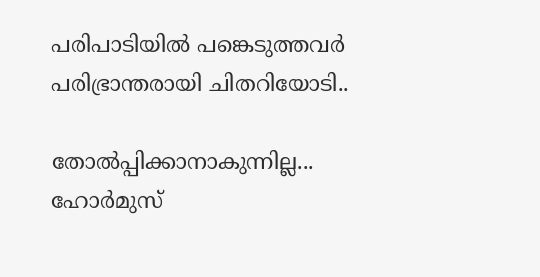പരിപാടിയില്‍ പങ്കെടുത്തവര്‍ പരിഭ്രാന്തരായി ചിതറിയോടി..

തോല്‍പ്പിക്കാനാകുന്നില്ല... ഹോർമുസ്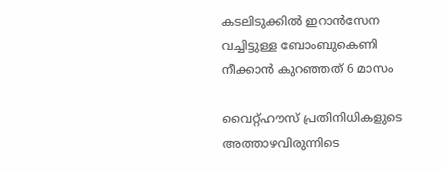കടലിടുക്കിൽ ഇറാൻസേന വച്ചിട്ടുള്ള ബോംബുകെണി നീക്കാൻ കുറഞ്ഞത് 6 മാസം

വൈറ്റ്ഹൗസ് പ്രതിനിധികളുടെ അത്താഴവിരുന്നിടെ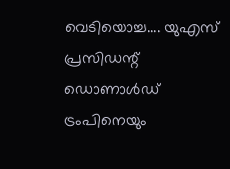വെടിയൊച്ച.... യുഎസ് പ്രസിഡന്റ് ഡൊണാള്‍ഡ് ട്രംപിനെയും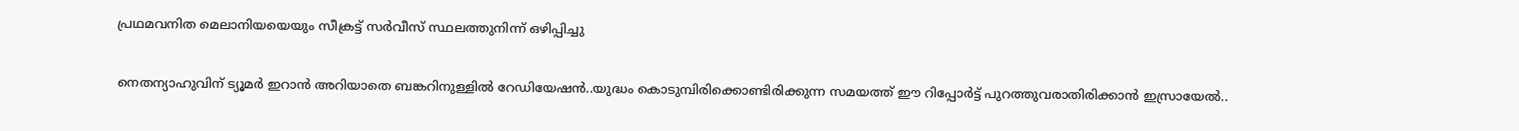പ്രഥമവനിത മെലാനിയയെയും സീക്രട്ട് സര്‍വീസ് സ്ഥലത്തുനിന്ന് ഒഴിപ്പിച്ചു

നെതന്യാഹുവിന് ട്യൂമർ ഇറാൻ അറിയാതെ ബങ്കറിനുള്ളിൽ റേഡിയേഷൻ..യുദ്ധം കൊടുമ്പിരിക്കൊണ്ടിരിക്കുന്ന സമയത്ത് ഈ റിപ്പോര്‍ട്ട് പുറത്തുവരാതിരിക്കാൻ ഇസ്രായേൽ..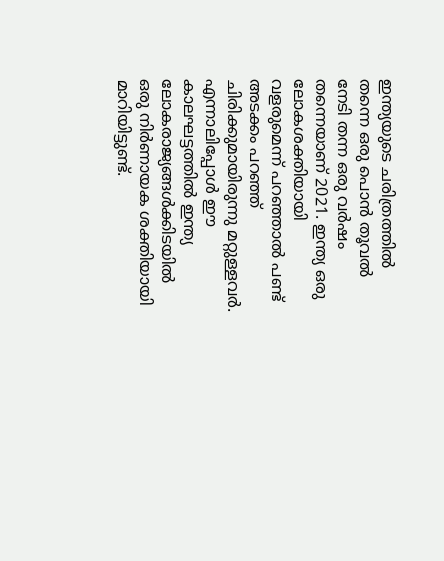ഇന്ത്യയുടെ ചരിത്രത്തിൽ തന്നെ ഒരു പൊൻ തൂവൽ നേടി തന്ന ഒരു വർഷം തന്നെയാണ് 2021. ഇന്ത്യ ഒരു ലോകശക്തിയായി വളരുമെന്ന് പറഞ്ഞാൽ പണ്ട് അടക്കം പറഞ്ഞ് ചിരിക്കുമായിരുന്നു മറ്റുള്ളവർ. എന്നാലിപ്പോൾ ഈ കാലഘട്ടത്തിൽ ഇന്ത്യ ലോകരാജ്യങ്ങൾക്കിടയിൽ ഒരു നിർണായക ശക്തിയായി മാറിയിട്ടുണ്ട്.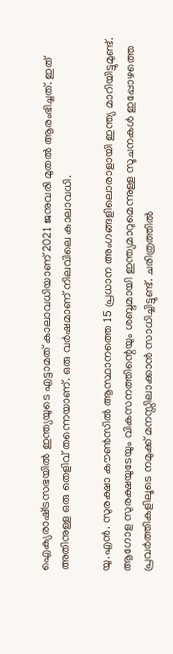ഐക്യരാഷ്‌ട്രസഭയിൽ ഇന്ത്യയുടെ എട്ടാമത് കാലാവധിയാണ് 2021 ജനുവരി മുതൽ ആരംഭിച്ചത്. ഇത് അതിനുള്ള ഒരു തെളിവ് തന്നെയാണ്. ഒരു വർഷമാണ് നിലവിലെ കാലാവധി.

യു.എൻ. സുരക്ഷാ കൗൺസിൽ ആസ്ഥാനത്തെ 15 പ്രധാന അംഗങ്ങളിലൊരാളായി ഇന്ത്യ മാറിയിട്ടുമുണ്ട്. ആഗോള സുരക്ഷയുടേയും വികസനത്തിന്റെയും ശബ്ദമായി ഇന്ത്യമാറുമെന്നുള്ള സൂചനകൾ ഇപ്പോഴത്തെ പ്രവർത്തികളിലൂടെ നമുക്ക് മനസ്സിലാക്കാൻ സാധിച്ചിട്ടുണ്ട്. ചരിത്രത്തിൽ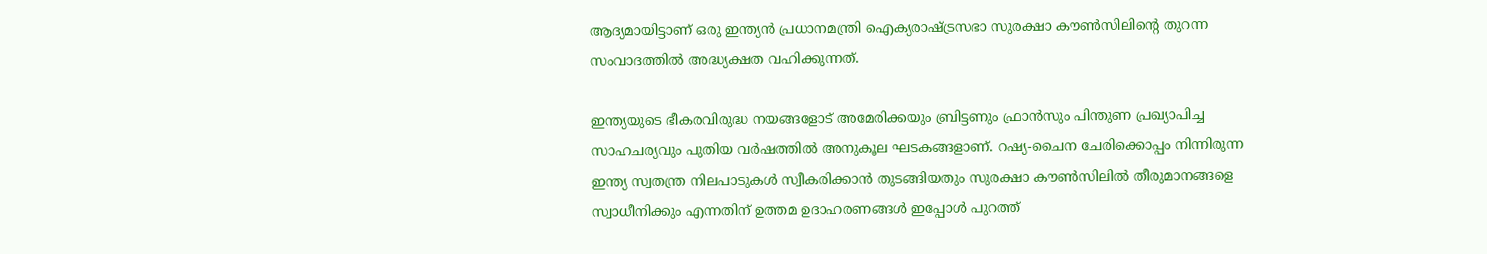ആദ്യമായിട്ടാണ് ഒരു ഇന്ത്യൻ പ്രധാനമന്ത്രി ഐക്യരാഷ്‌ട്രസഭാ സുരക്ഷാ കൗൺസിലിന്റെ തുറന്ന സംവാദത്തിൽ അദ്ധ്യക്ഷത വഹിക്കുന്നത്.

ഇന്ത്യയുടെ ഭീകരവിരുദ്ധ നയങ്ങളോട് അമേരിക്കയും ബ്രിട്ടണും ഫ്രാൻസും പിന്തുണ പ്രഖ്യാപിച്ച സാഹചര്യവും പുതിയ വർഷത്തിൽ അനുകൂല ഘടകങ്ങളാണ്. റഷ്യ-ചൈന ചേരിക്കൊപ്പം നിന്നിരുന്ന ഇന്ത്യ സ്വതന്ത്ര നിലപാടുകൾ സ്വീകരിക്കാൻ തുടങ്ങിയതും സുരക്ഷാ കൗൺസിലിൽ തീരുമാനങ്ങളെ സ്വാധീനിക്കും എന്നതിന് ഉത്തമ ഉദാഹരണങ്ങൾ ഇപ്പോൾ പുറത്ത്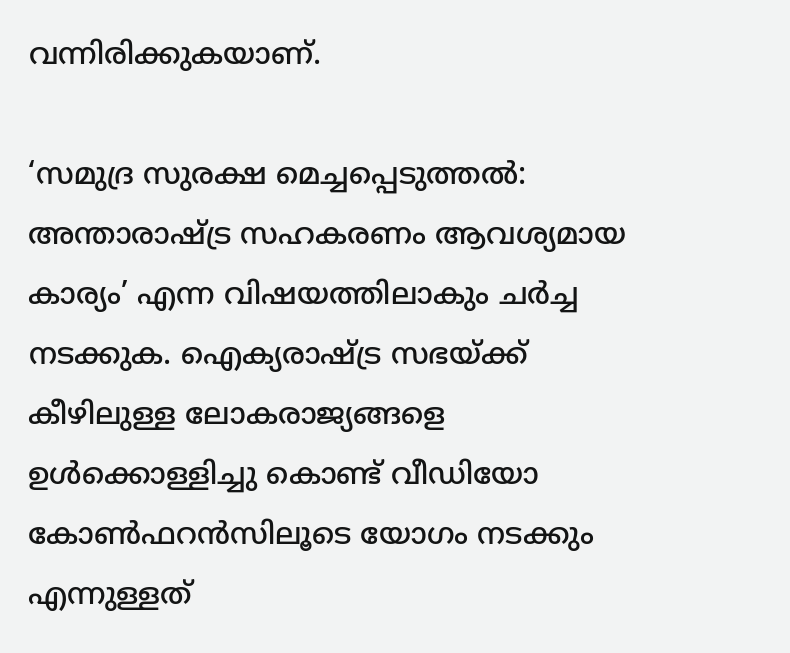വന്നിരിക്കുകയാണ്.

‘സമുദ്ര സുരക്ഷ മെച്ചപ്പെടുത്തൽ: അന്താരാഷ്‌ട്ര സഹകരണം ആവശ്യമായ കാര്യം’ എന്ന വിഷയത്തിലാകും ചർച്ച നടക്കുക. ഐക്യരാഷ്‌ട്ര സഭയ്‌ക്ക് കീഴിലുള്ള ലോകരാജ്യങ്ങളെ ഉൾക്കൊള്ളിച്ചു കൊണ്ട് വീഡിയോ കോൺഫറൻസിലൂടെ യോഗം നടക്കും എന്നുള്ളത്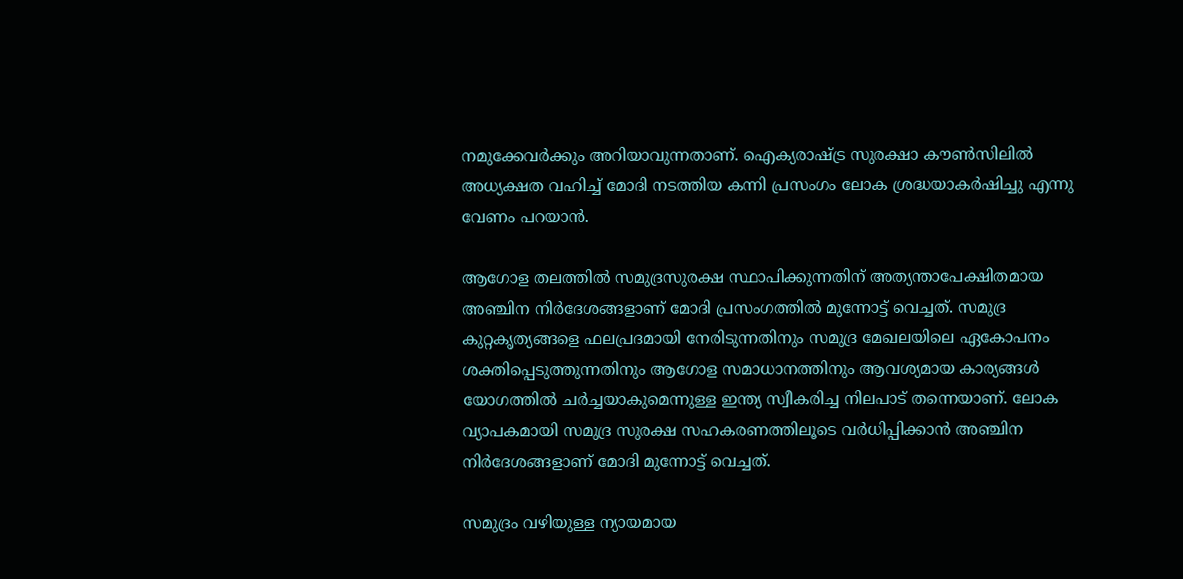നമുക്കേവർക്കും അറിയാവുന്നതാണ്. ഐക്യരാഷ്‌ട്ര സുരക്ഷാ കൗൺസിലില്‍ അധ്യക്ഷത വഹിച്ച് മോദി നടത്തിയ കന്നി പ്രസംഗം ലോക ശ്രദ്ധയാകര്‍ഷിച്ചു എന്നു വേണം പറയാൻ.

ആഗോള തലത്തില്‍ സമുദ്രസുരക്ഷ സ്ഥാപിക്കുന്നതിന് അത്യന്താപേക്ഷിതമായ അഞ്ചിന നിര്‍ദേശങ്ങളാണ് മോദി പ്രസംഗത്തില്‍ മുന്നോട്ട് വെച്ചത്. സമുദ്ര കുറ്റകൃത്യങ്ങളെ ഫലപ്രദമായി നേരിടുന്നതിനും സമുദ്ര മേഖലയിലെ ഏകോപനം ശക്തിപ്പെടുത്തുന്നതിനും ആഗോള സമാധാനത്തിനും ആവശ്യമായ കാര്യങ്ങൾ യോഗത്തിൽ ചർച്ചയാകുമെന്നുള്ള ഇന്ത്യ സ്വീകരിച്ച നിലപാട് തന്നെയാണ്. ലോക വ്യാപകമായി സമുദ്ര സുരക്ഷ സഹകരണത്തിലൂടെ വര്‍ധിപ്പിക്കാന്‍ അഞ്ചിന നിര്‍ദേശങ്ങളാണ് മോദി മുന്നോട്ട് വെച്ചത്.

സമുദ്രം വഴിയുള്ള ന്യായമായ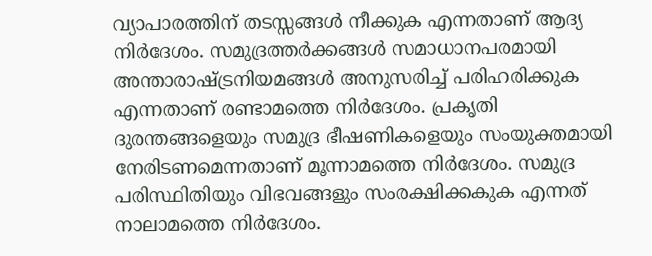വ്യാപാരത്തിന് തടസ്സങ്ങള്‍ നീക്കുക എന്നതാണ് ആദ്യ നിര്‍ദേശം. സമുദ്രത്തര്‍ക്കങ്ങള്‍ സമാധാനപരമായി അന്താരാഷ്ട്രനിയമങ്ങള്‍ അനുസരിച്ച് പരിഹരിക്കുക എന്നതാണ് രണ്ടാമത്തെ നിര്‍ദേശം. പ്രകൃതി ദുരന്തങ്ങളെയും സമുദ്ര ഭീഷണികളെയും സംയുക്തമായി നേരിടണമെന്നതാണ് മൂന്നാമത്തെ നിര്‍ദേശം. സമുദ്ര പരിസ്ഥിതിയും വിഭവങ്ങളും സംരക്ഷിക്കകുക എന്നത് നാലാമത്തെ നിര്‍ദേശം.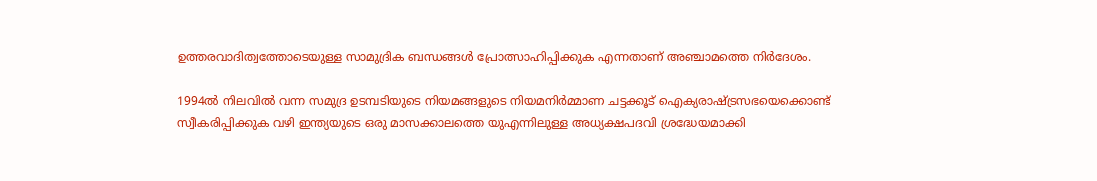ഉത്തരവാദിത്വത്തോടെയുള്ള സാമുദ്രിക ബന്ധങ്ങള്‍ പ്രോത്സാഹിപ്പിക്കുക എന്നതാണ് അഞ്ചാമത്തെ നിര്‍ദേശം.

1994ല്‍ നിലവില്‍ വന്ന സമുദ്ര ഉടമ്പടിയുടെ നിയമങ്ങളുടെ നിയമനിര്‍മ്മാണ ചട്ടക്കൂട് ഐക്യരാഷ്ട്രസഭയെക്കൊണ്ട് സ്വീകരിപ്പിക്കുക വഴി ഇന്ത്യയുടെ ഒരു മാസക്കാലത്തെ യുഎന്നിലുള്ള അധ്യക്ഷപദവി ശ്രദ്ധേയമാക്കി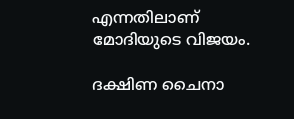എന്നതിലാണ് മോദിയുടെ വിജയം.

ദക്ഷിണ ചൈനാ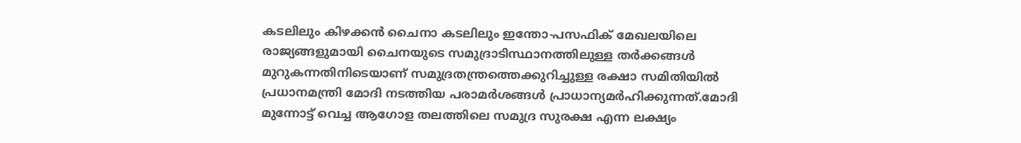കടലിലും കിഴക്കൻ ചൈനാ കടലിലും ഇന്തോ-പസഫിക് മേഖലയിലെ രാജ്യങ്ങളുമായി ചൈനയുടെ സമുദ്രാടിസ്ഥാനത്തിലുള്ള തർക്കങ്ങൾ മുറുകന്നതിനിടെയാണ് സമുദ്രതന്ത്രത്തെക്കുറിച്ചുള്ള രക്ഷാ സമിതിയിൽ പ്രധാനമന്ത്രി മോദി നടത്തിയ പരാമർശങ്ങൾ പ്രാധാന്യമർഹിക്കുന്നത്.മോദി മുന്നോട്ട് വെച്ച ആഗോള തലത്തിലെ സമുദ്ര സുരക്ഷ എന്ന ലക്ഷ്യം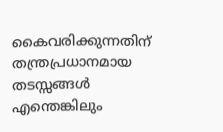കൈവരിക്കുന്നതിന് തന്ത്രപ്രധാനമായ തടസ്സങ്ങള്‍ എന്തെങ്കിലും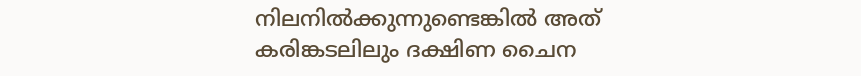നിലനില്‍ക്കുന്നുണ്ടെങ്കില്‍ അത് കരിങ്കടലിലും ദക്ഷിണ ചൈന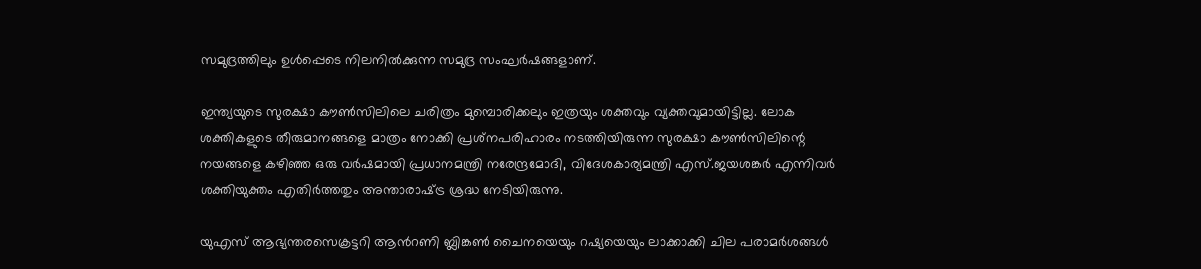സമുദ്രത്തിലും ഉള്‍പ്പെടെ നിലനില്‍ക്കുന്ന സമുദ്ര സംഘര്‍ഷങ്ങളാണ്.

ഇന്ത്യയുടെ സുരക്ഷാ കൗൺസിലിലെ ചരിത്രം മുമ്പൊരിക്കലും ഇത്രയും ശക്തവും വ്യക്തവുമായിട്ടില്ല. ലോക ശക്തികളുടെ തീരുമാനങ്ങളെ മാത്രം നോക്കി പ്രശ്‌നപരിഹാരം നടത്തിയിരുന്ന സുരക്ഷാ കൗൺസിലിന്റെ നയങ്ങളെ കഴിഞ്ഞ ഒരു വർഷമായി പ്രധാനമന്ത്രി നരേന്ദ്രമോദി, വിദേശകാര്യമന്ത്രി എസ്.ജയശങ്കർ എന്നിവർ ശക്തിയുക്തം എതിർത്തതും അന്താരാഷ്‌ട്ര ശ്രദ്ധ നേടിയിരുന്നു.

യുഎസ് ആഭ്യന്തരസെക്രട്ടറി ആന്‍റണി ബ്ലിങ്കണ്‍ ചൈനയെയും റഷ്യയെയും ലാക്കാക്കി ചില പരാമര്‍ശങ്ങള്‍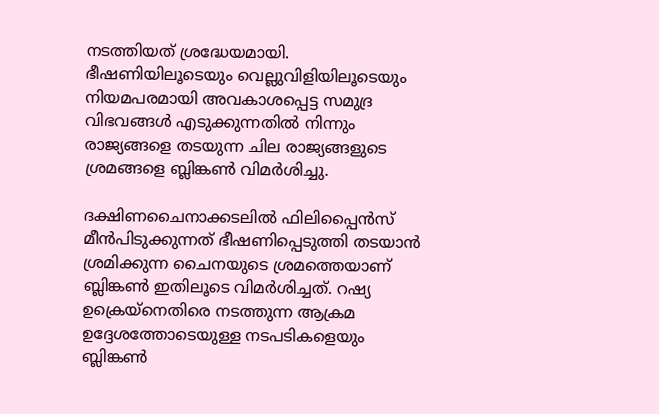നടത്തിയത് ശ്രദ്ധേയമായി. ഭീഷണിയിലൂടെയും വെല്ലുവിളിയിലൂടെയും നിയമപരമായി അവകാശപ്പെട്ട സമുദ്ര വിഭവങ്ങള്‍ എടുക്കുന്നതില്‍ നിന്നും രാജ്യങ്ങളെ തടയുന്ന ചില രാജ്യങ്ങളുടെ ശ്രമങ്ങളെ ബ്ലിങ്കണ്‍ വിമര്‍ശിച്ചു.

ദക്ഷിണചൈനാക്കടലില്‍ ഫിലിപ്പൈന്‍സ് മീന്‍പിടുക്കുന്നത് ഭീഷണിപ്പെടുത്തി തടയാന്‍ ശ്രമിക്കുന്ന ചൈനയുടെ ശ്രമത്തെയാണ് ബ്ലിങ്കണ്‍ ഇതിലൂടെ വിമര്‍ശിച്ചത്. റഷ്യ ഉക്രെയ്നെതിരെ നടത്തുന്ന ആക്രമ ഉദ്ദേശത്തോടെയുള്ള നടപടികളെയും ബ്ലിങ്കണ്‍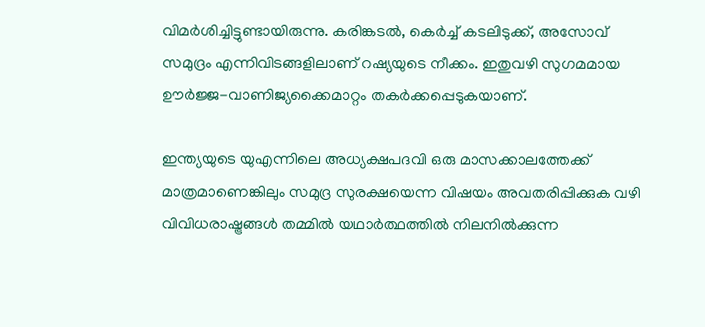വിമര്‍ശിച്ചിട്ടുണ്ടായിരുന്നു. കരിങ്കടല്‍, കെര്‍ച്ച് കടലിടുക്ക്, അസോവ് സമുദ്രം എന്നിവിടങ്ങളിലാണ് റഷ്യയുടെ നീക്കം. ഇതുവഴി സുഗമമായ ഊര്‍ജ്ജ-വാണിജ്യക്കൈമാറ്റം തകര്‍ക്കപ്പെടുകയാണ്.

ഇന്ത്യയുടെ യുഎന്നിലെ അധ്യക്ഷപദവി ഒരു മാസക്കാലത്തേക്ക് മാത്രമാണെങ്കിലും സമുദ്ര സുരക്ഷയെന്ന വിഷയം അവതരിപ്പിക്കുക വഴി വിവിധരാഷ്ട്രങ്ങള്‍ തമ്മില്‍ യഥാര്‍ത്ഥത്തില്‍ നിലനില്‍ക്കുന്ന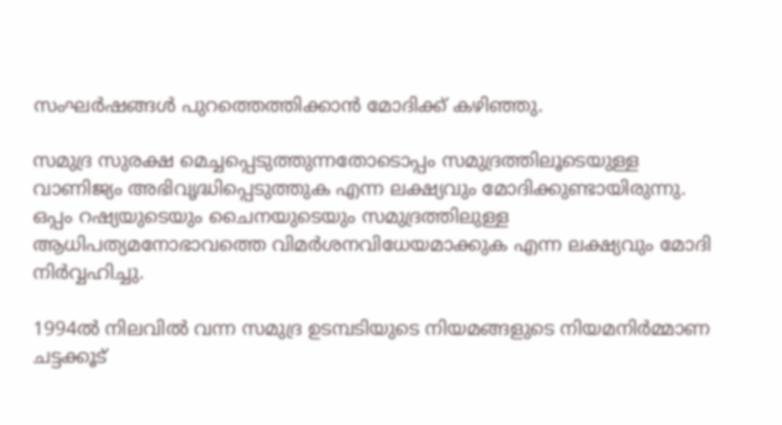സംഘര്‍ഷങ്ങള്‍ പുറത്തെത്തിക്കാന്‍ മോദിക്ക് കഴിഞ്ഞു.

സമുദ്ര സുരക്ഷ മെച്ചപ്പെടുത്തുന്നതോടൊപ്പം സമുദ്രത്തിലൂടെയുള്ള വാണിജ്യം അഭിവൃദ്ധിപ്പെടുത്തുക എന്ന ലക്ഷ്യവും മോദിക്കുണ്ടായിരുന്നു. ഒപ്പം റഷ്യയുടെയും ചൈനയുടെയും സമുദ്രത്തിലുള്ള ആധിപത്യമനോഭാവത്തെ വിമര്‍ശനവിധേയമാക്കുക എന്ന ലക്ഷ്യവും മോദി നിര്‍വ്വഹിച്ചു.

1994ല്‍ നിലവില്‍ വന്ന സമുദ്ര ഉടമ്പടിയുടെ നിയമങ്ങളുടെ നിയമനിര്‍മ്മാണ ചട്ടക്കൂട്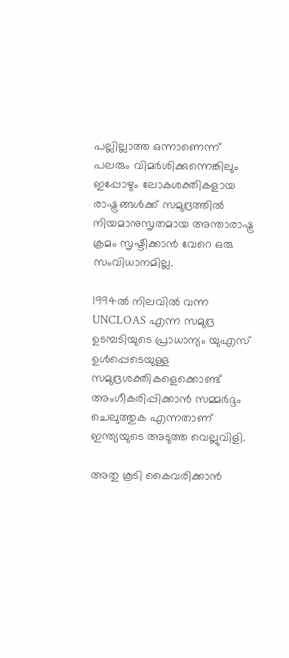പല്ലില്ലാത്ത ഒന്നാണെന്ന് പലരും വിമര്‍ശിക്കുന്നെങ്കിലും ഇപ്പോഴും ലോകശക്തികളായ രാഷ്ട്രങ്ങള്‍ക്ക് സമുദ്രത്തില്‍ നിയമാനുസൃതമായ അന്താരാഷ്ട്ര ക്രമം സൃഷ്ടിക്കാന്‍ വേറെ ഒരു സംവിധാനമില്ല.

1994ല്‍ നിലവില്‍ വന്ന UNCLOAS എന്ന സമുദ്ര ഉടമ്പടിയുടെ പ്രാധാന്യം യുഎസ് ഉള്‍പ്പെടെയുള്ള സമുദ്രശക്തികളെക്കൊണ്ട് അംഗീകരിപ്പിക്കാന്‍ സമ്മര്‍ദ്ദം ചെലുത്തുക എന്നതാണ് ഇന്ത്യയുടെ അടുത്ത വെല്ലുവിളി.

അതു കൂടി കൈവരിക്കാന്‍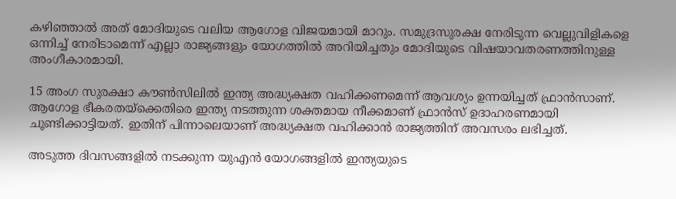കഴിഞ്ഞാല്‍ അത് മോദിയുടെ വലിയ ആഗോള വിജയമായി മാറും. സമുദ്രസുരക്ഷ നേരിടുന്ന വെല്ലുവിളികളെ ഒന്നിച്ച് നേരിടാമെന്ന് എല്ലാ രാജ്യങ്ങളും യോഗത്തില്‍ അറിയിച്ചതും മോദിയുടെ വിഷയാവതരണത്തിനുള്ള അംഗീകാരമായി.

15 അംഗ സുരക്ഷാ കൗൺസിലിൽ ഇന്ത്യ അദ്ധ്യക്ഷത വഹിക്കണമെന്ന് ആവശ്യം ഉന്നയിച്ചത് ഫ്രാൻസാണ്. ആഗോള ഭീകരതയ്‌ക്കെതിരെ ഇന്ത്യ നടത്തുന്ന ശക്തമായ നീക്കമാണ് ഫ്രാൻസ് ഉദാഹരണമായി ചൂണ്ടിക്കാട്ടിയത്. ഇതിന് പിന്നാലെയാണ് അദ്ധ്യക്ഷത വഹിക്കാൻ രാജ്യത്തിന് അവസരം ലഭിച്ചത്.

അടുത്ത ദിവസങ്ങളില്‍ നടക്കുന്ന യുഎന്‍ യോഗങ്ങളില്‍ ഇന്ത്യയുടെ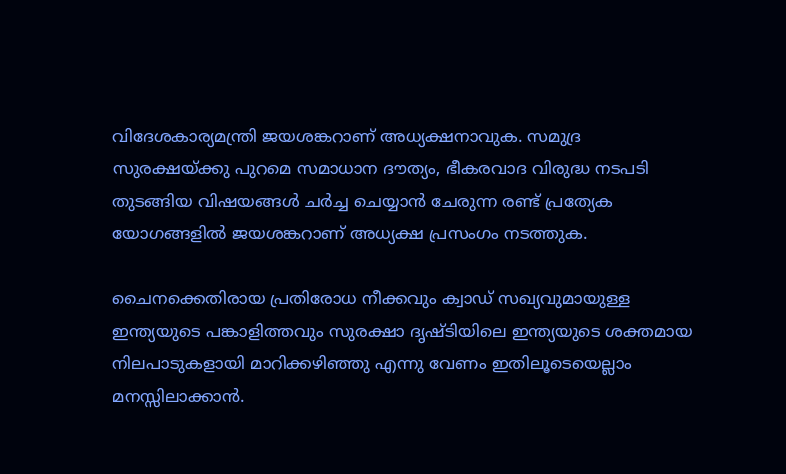വിദേശകാര്യമന്ത്രി ജയശങ്കറാണ് അധ്യക്ഷനാവുക. സമുദ്ര സുരക്ഷയ്ക്കു പുറമെ സമാധാന ദൗത്യം, ഭീകരവാദ വിരുദ്ധ നടപടി തുടങ്ങിയ വിഷയങ്ങള്‍ ചര്‍ച്ച ചെയ്യാന്‍ ചേരുന്ന രണ്ട് പ്രത്യേക യോഗങ്ങളില്‍ ജയശങ്കറാണ് അധ്യക്ഷ പ്രസംഗം നടത്തുക.

ചൈനക്കെതിരായ പ്രതിരോധ നീക്കവും ക്വാഡ് സഖ്യവുമായുള്ള ഇന്ത്യയുടെ പങ്കാളിത്തവും സുരക്ഷാ ദൃഷ്ടിയിലെ ഇന്ത്യയുടെ ശക്തമായ നിലപാടുകളായി മാറിക്കഴിഞ്ഞു എന്നു വേണം ഇതിലൂടെയെല്ലാം മനസ്സിലാക്കാൻ.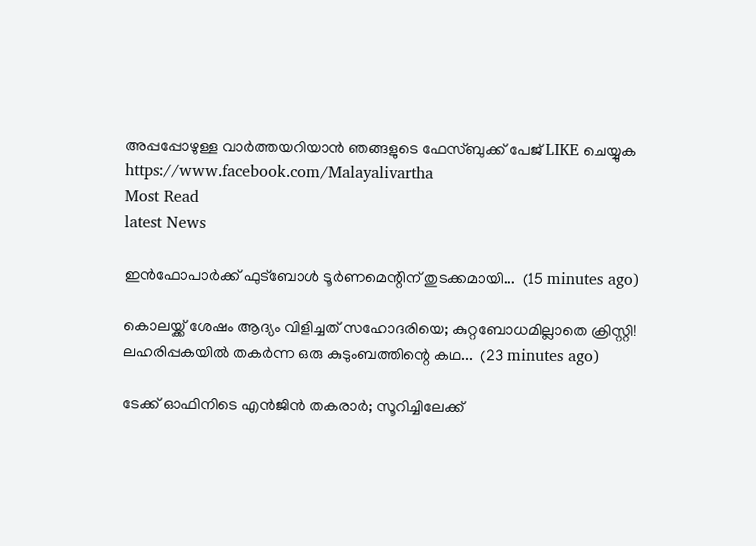അപ്പപ്പോഴുള്ള വാര്‍ത്തയറിയാന്‍ ഞങ്ങളുടെ ഫേസ്‌ബുക്ക്‌ പേജ് LIKE ചെയ്യുക
https://www.facebook.com/Malayalivartha
Most Read
latest News

ഇൻഫോപാർക്ക് ഫുട്ബോൾ ടൂർണമെന്റിന് തുടക്കമായി...  (15 minutes ago)

കൊലയ്ക്ക് ശേഷം ആദ്യം വിളിച്ചത് സഹോദരിയെ; കുറ്റബോധമില്ലാതെ ക്രിസ്റ്റി! ലഹരിപ്പകയിൽ തകർന്ന ഒരു കുടുംബത്തിന്റെ കഥ...  (23 minutes ago)

ടേക്ക് ഓഫിനിടെ എൻജിൻ തകരാർ; സൂറിച്ചിലേക്ക്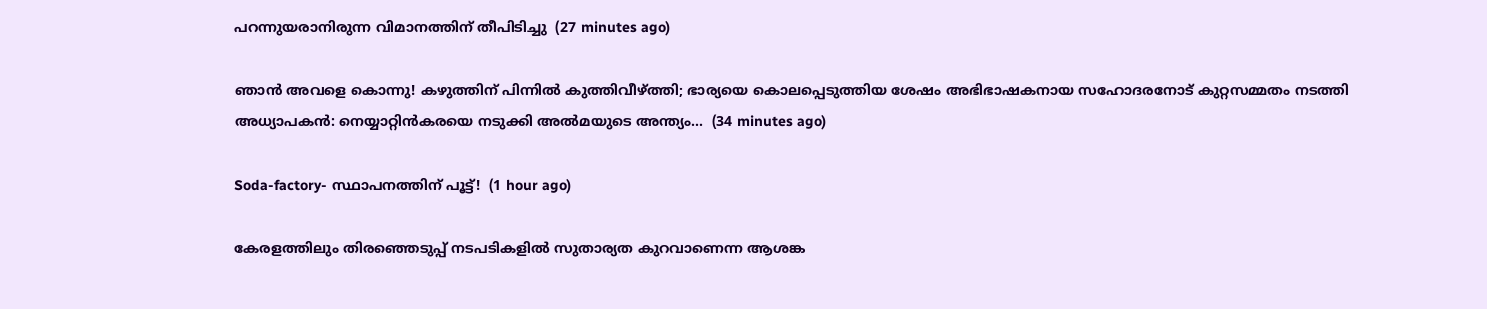പറന്നുയരാനിരുന്ന വിമാനത്തിന് തീപിടിച്ചു  (27 minutes ago)

ഞാൻ അവളെ കൊന്നു! കഴുത്തിന് പിന്നിൽ കുത്തിവീഴ്ത്തി; ഭാര്യയെ കൊലപ്പെടുത്തിയ ശേഷം അഭിഭാഷകനായ സഹോദരനോട് കുറ്റസമ്മതം നടത്തി അധ്യാപകൻ: നെയ്യാറ്റിൻകരയെ നടുക്കി അൽമയുടെ അന്ത്യം...  (34 minutes ago)

Soda-factory- സ്ഥാപനത്തിന് പൂട്ട്!  (1 hour ago)

കേരളത്തിലും തിരഞ്ഞെടുപ്പ് നടപടികളിൽ സുതാര്യത കുറവാണെന്ന ആശങ്ക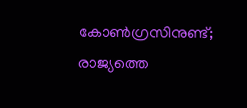കോൺഗ്രസിനുണ്ട്; രാജ്യത്തെ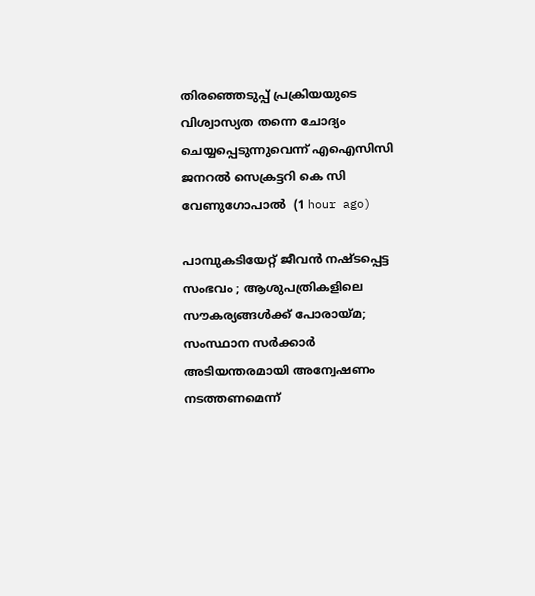തിരഞ്ഞെടുപ്പ് പ്രക്രിയയുടെ വിശ്വാസ്യത തന്നെ ചോദ്യം ചെയ്യപ്പെടുന്നുവെന്ന് എഐസിസി ജനറൽ സെക്രട്ടറി കെ സി വേണുഗോപാൽ  (1 hour ago)

പാമ്പുകടിയേറ്റ് ജീവന്‍ നഷ്ടപ്പെട്ട സംഭവം ; ആശുപത്രികളിലെ സൗകര്യങ്ങൾക്ക് പോരായ്മ; സംസ്ഥാന സര്‍ക്കാര്‍ അടിയന്തരമായി അന്വേഷണം നടത്തണമെന്ന്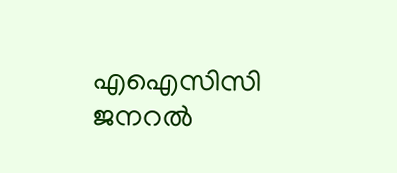എഐസിസി ജനറല്‍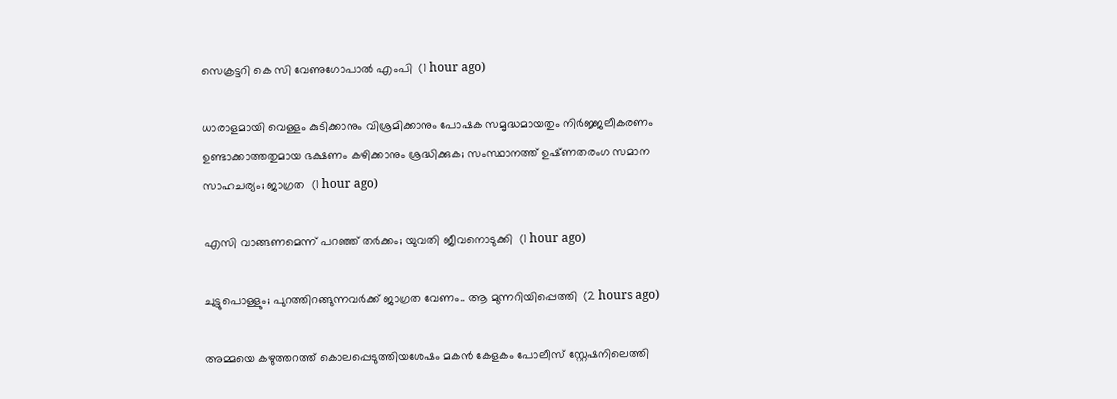സെക്രട്ടറി കെ സി വേണുഗോപാല്‍ എംപി  (1 hour ago)

ധാരാളമായി വെള്ളം കുടിക്കാനും വിശ്രമിക്കാനും പോഷക സമൃദ്ധമായതും നിർജ്ജലീകരണം ഉണ്ടാക്കാത്തതുമായ ഭക്ഷണം കഴിക്കാനും ശ്രദ്ധിക്കുക; സംസ്ഥാനത്ത് ഉഷ്‌ണതരംഗ സമാന സാഹചര്യം; ജാഗ്രത  (1 hour ago)

എസി വാങ്ങണമെന്ന് പറഞ്ഞ് തർക്കം; യുവതി ജീവനൊടുക്കി  (1 hour ago)

ചുട്ടുപൊള്ളും; പുറത്തിറങ്ങുന്നവർക്ക് ജാഗ്രത വേണം.. ആ മുന്നറിയിപ്പെത്തി  (2 hours ago)

അമ്മയെ കഴുത്തറത്ത്‌ കൊലപ്പെടുത്തിയശേഷം മകൻ കേളകം പോലീസ് സ്റ്റേഷനിലെത്തി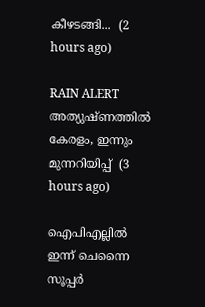കീഴടങ്ങി...  (2 hours ago)

RAIN ALERT അത്യുഷ്ണത്തിൽ കേരളം, ഇന്നും മുന്നറിയിപ്പ്  (3 hours ago)

ഐപിഎല്ലിൽ ഇന്ന് ചെന്നൈ സൂപ്പർ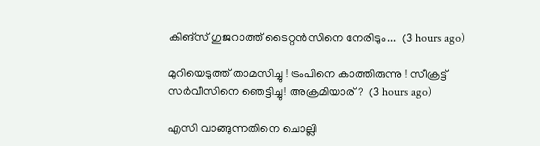കിങ്‌സ് ഗുജറാത്ത് ടൈറ്റൻസിനെ നേരിടും...  (3 hours ago)

മുറിയെടുത്ത് താമസിച്ചു ! ട്രംപിനെ കാത്തിരുന്നു ! സീക്രട്ട് സർവീസിനെ ഞെട്ടിച്ചു! അക്രമിയാര്?  (3 hours ago)

എസി വാങ്ങുന്നതിനെ ചൊല്ലി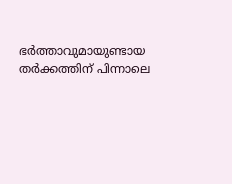ഭര്‍ത്താവുമായുണ്ടായ തര്‍ക്കത്തിന് പിന്നാലെ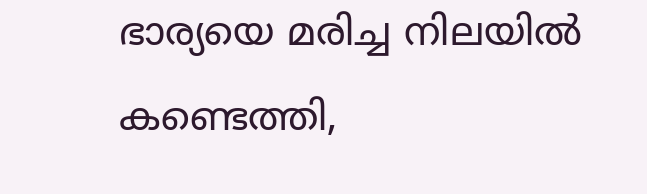ഭാര്യയെ മരിച്ച നിലയില്‍ കണ്ടെത്തി,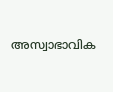അസ്വാഭാവിക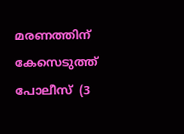മരണത്തിന് കേസെടുത്ത് പോലീസ്  (3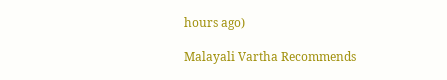hours ago)

Malayali Vartha Recommends